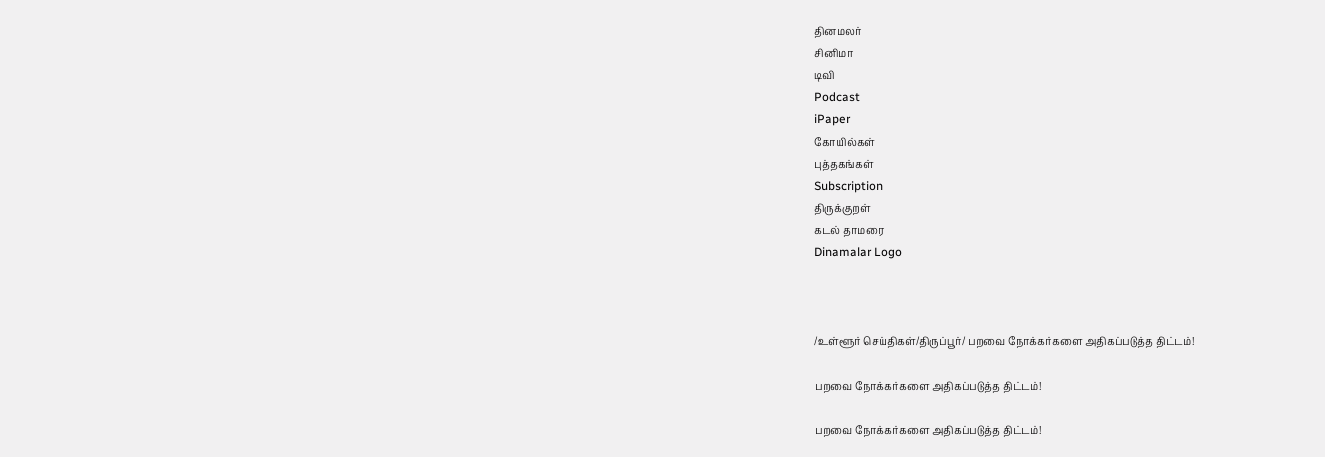தினமலர்
சினிமா
டிவி
Podcast
iPaper
கோயில்கள்
புத்தகங்கள்
Subscription
திருக்குறள்
கடல் தாமரை
Dinamalar Logo



/உள்ளூர் செய்திகள்/திருப்பூர்/ பறவை நோக்கர்களை அதிகப்படுத்த திட்டம்!

பறவை நோக்கர்களை அதிகப்படுத்த திட்டம்!

பறவை நோக்கர்களை அதிகப்படுத்த திட்டம்!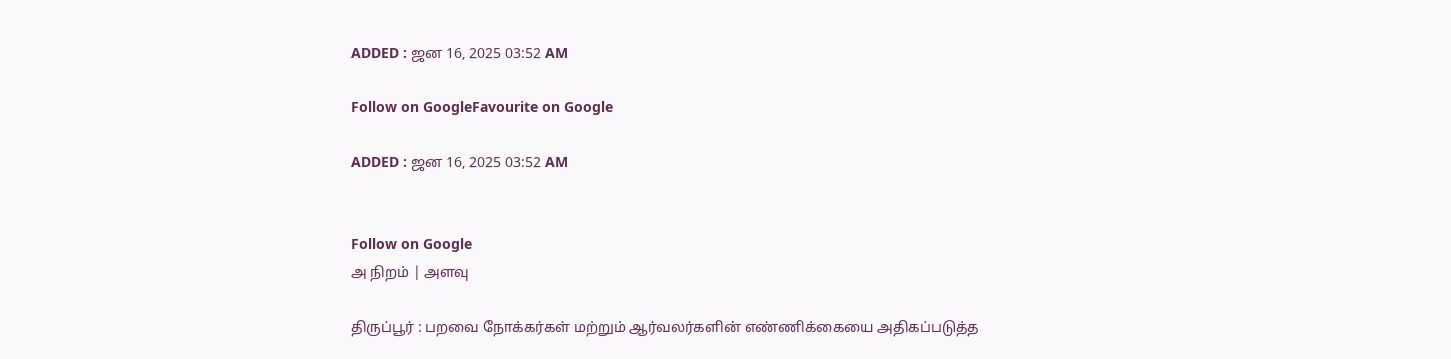ADDED : ஜன 16, 2025 03:52 AM

Follow on GoogleFavourite on Google

ADDED : ஜன 16, 2025 03:52 AM


Follow on Google
அ நிறம் | அளவு

திருப்பூர் : பறவை நோக்கர்கள் மற்றும் ஆர்வலர்களின் எண்ணிக்கையை அதிகப்படுத்த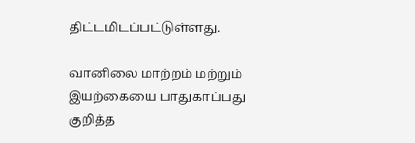திட்டமிடப்பட்டுள்ளது.

வானிலை மாற்றம் மற்றும் இயற்கையை பாதுகாப்பது குறித்த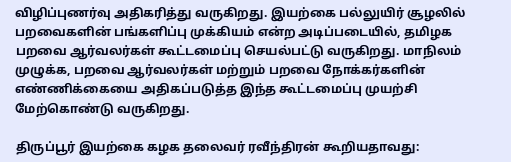விழிப்புணர்வு அதிகரித்து வருகிறது. இயற்கை பல்லுயிர் சூழலில் பறவைகளின் பங்களிப்பு முக்கியம் என்ற அடிப்படையில், தமிழக பறவை ஆர்வலர்கள் கூட்டமைப்பு செயல்பட்டு வருகிறது. மாநிலம் முழுக்க, பறவை ஆர்வலர்கள் மற்றும் பறவை நோக்கர்களின் எண்ணிக்கையை அதிகப்படுத்த இந்த கூட்டமைப்பு முயற்சி மேற்கொண்டு வருகிறது.

திருப்பூர் இயற்கை கழக தலைவர் ரவீந்திரன் கூறியதாவது: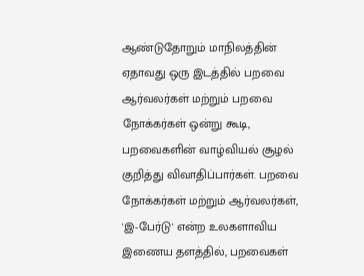ஆண்டுதோறும் மாநிலத்தின் ஏதாவது ஒரு இடத்தில் பறவை ஆர்வலர்கள் மற்றும் பறவை நோக்கர்கள் ஒன்று கூடி, பறவைகளின் வாழ்வியல் சூழல் குறித்து விவாதிப்பார்கள். பறவை நோக்கர்கள் மற்றும் ஆர்வலர்கள், 'இ-பேர்டு' என்ற உலகளாவிய இணைய தளத்தில், பறவைகள்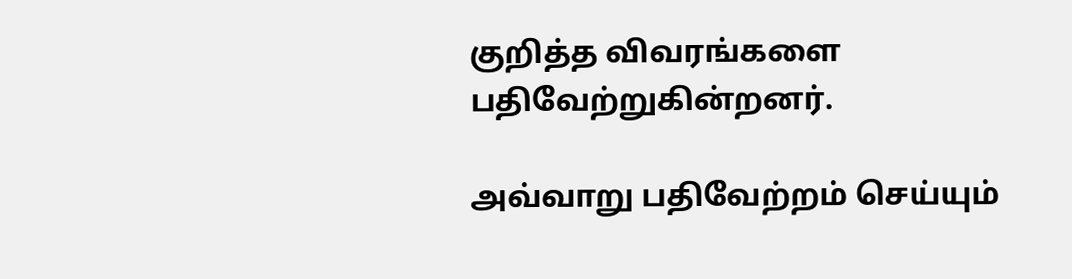குறித்த விவரங்களை பதிவேற்றுகின்றனர்.

அவ்வாறு பதிவேற்றம் செய்யும்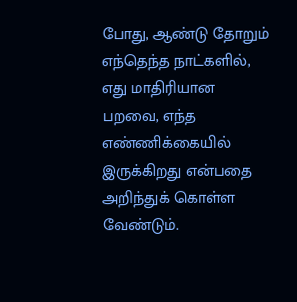போது, ஆண்டு தோறும் எந்தெந்த நாட்களில், எது மாதிரியான பறவை, எந்த எண்ணிக்கையில் இருக்கிறது என்பதை அறிந்துக் கொள்ள வேண்டும்.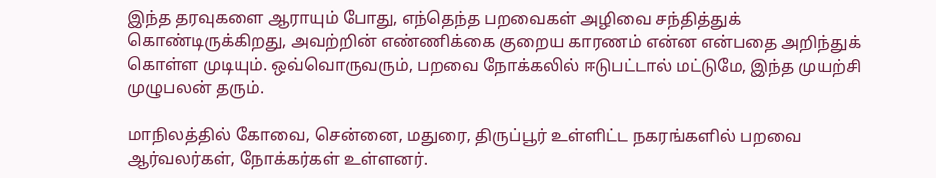இந்த தரவுகளை ஆராயும் போது, எந்தெந்த பறவைகள் அழிவை சந்தித்துக் கொண்டிருக்கிறது, அவற்றின் எண்ணிக்கை குறைய காரணம் என்ன என்பதை அறிந்துக் கொள்ள முடியும். ஒவ்வொருவரும், பறவை நோக்கலில் ஈடுபட்டால் மட்டுமே, இந்த முயற்சி முழுபலன் தரும்.

மாநிலத்தில் கோவை, சென்னை, மதுரை, திருப்பூர் உள்ளிட்ட நகரங்களில் பறவை ஆர்வலர்கள், நோக்கர்கள் உள்ளனர்.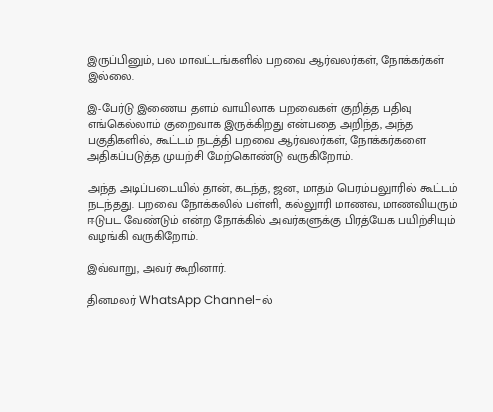இருப்பினும், பல மாவட்டங்களில் பறவை ஆர்வலர்கள், நோக்கர்கள் இல்லை.

இ-பேர்டு இணைய தளம் வாயிலாக பறவைகள் குறித்த பதிவு எங்கெல்லாம் குறைவாக இருக்கிறது என்பதை அறிந்த, அந்த பகுதிகளில், கூட்டம் நடத்தி பறவை ஆர்வலர்கள், நோக்கர்களை அதிகப்படுத்த முயற்சி மேற்கொண்டு வருகிறோம்.

அந்த அடிப்படையில் தான், கடந்த, ஜன., மாதம் பெரம்பலுாரில் கூட்டம் நடந்தது. பறவை நோக்கலில் பள்ளி, கல்லுாரி மாணவ, மாணவியரும் ஈடுபட வேண்டும் என்ற நோக்கில் அவர்களுக்கு பிரத்யேக பயிற்சியும் வழங்கி வருகிறோம்.

இவ்வாறு, அவர் கூறினார்.

தினமலர் WhatsApp Channel-ல்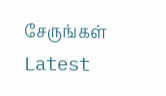சேருங்கள்
Latest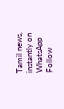Tamil news, instantly on WhatsApp
Follow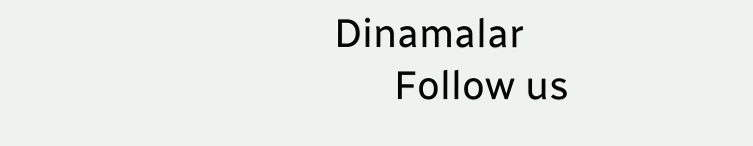Dinamalar
      Follow us